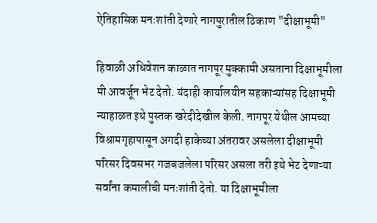ऐतिहासिक मनःशांती देणारे नागपुरातील ठिकाण "दीक्षाभूमी"

हिवाळी अधिवेशन काळात नागपूर मुक्कामी असताना दिक्षाभूमीला मी आवर्जून भेट देतो. यंदाही कार्यालयीन सहकाऱ्यांसह दिक्षाभूमी न्याहाळत इथे पुस्तक खरेदीदेखील केली. नागपूर येथील आमच्या विश्रामगृहापासून अगदी हाकेच्या अंतरावर असलेला दीक्षाभूमी परिसर दिवसभर गजबजलेला परिसर असला तरी इथे भेट देणाऱ्या सर्वांना कमालीची मनःशांती देतो. या दिक्षाभूमीला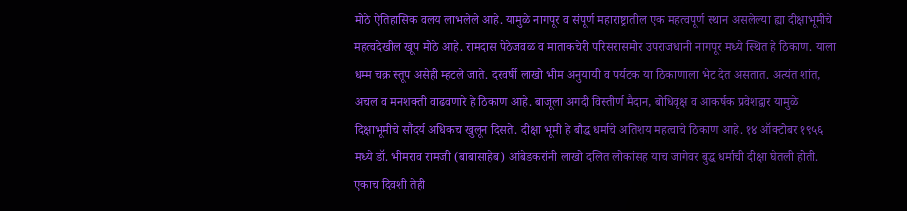मोठे ऐतिहासिक वलय लाभलेले आहे. यामुळे नागपूर व संपूर्ण महाराष्ट्रातील एक महत्वपूर्ण स्थान असलेल्या ह्या दीक्षाभूमीचे महत्वदेखील खूप मोठे आहे. रामदास पेठेजवळ व माताकचेरी परिसरासमोर उपराजधानी नागपूर मध्ये स्थित हे ठिकाण. याला धम्म चक्र स्तूप असेही म्हटले जाते. दरवर्षी लाखो भीम अनुयायी व पर्यटक या ठिकाणाला भेट देत असतात. अत्यंत शांत, अचल व मनशक्ती वाढवणारे हे ठिकाण आहे. बाजूला अगदी विस्तीर्ण मैदान, बोधिवृक्ष व आकर्षक प्रवेशद्वार यामुळे दिक्षाभूमीचे सौंदर्य अधिकच खुलून दिसते. दीक्षा भूमी हे बौद्ध धर्माचे अतिशय महत्वाचे ठिकाण आहे. १४ ऑक्टोबर १९५६ मध्ये डॉ. भीमराव रामजी (बाबासाहेब) आंबेडकरांनी लाखो दलित लोकांसह याच जागेवर बुद्ध धर्माची दीक्षा घेतली होती. एकाच दिवशी तेही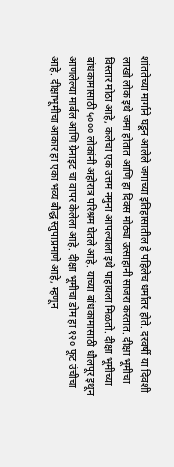शांततेच्या मार्गाने घडून आलेले जगाच्या इतिहासातील हे पहिलेच धर्मांतर होते. दरवर्षी या दिवशी लाखो लोक इथे जमा होतात आणि हा दिवस मोठ्या उत्साहानी साजरा करतात. दीक्षा भूमीचा विस्तार मोठा आहे, कलेचा एक उत्तम नमुना आपल्याला इथे पाहायला मिळतो. दीक्षा भूमीच्या बांधकामासाठी ५००० लोकांनी अहोरात्र परिश्रम घेतले आहे. याच्या बांधकामासाठी धौलपूर इथून आणलेल्या मार्बल आणि ग्रेनाइट चा वापर केलेला आहे. दीक्षा भूमीचा डोम हा १२० फूट उंचीचा आहे. दीक्षाभूमीचा आकार हा एका भव्य बौद्ध स्तुपाप्रमाणे आहे, म्हणून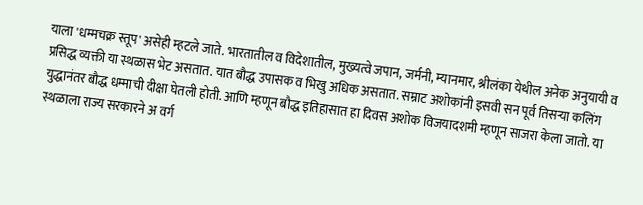याला 'धम्मचक्र स्तूप' असेही म्हटले जाते. भारतातील व विदेशातील, मुख्यत्वे जपान, जर्मनी, म्यानमार, श्रीलंका येथील अनेक अनुयायी व प्रसिद्ध व्यक्ती या स्थळास भेट असतात. यात बौद्ध उपासक व भिखु अधिक असतात. सम्राट अशोकांनी इसवी सन पूर्व तिसऱ्या कलिंग युद्धानंतर बौद्ध धम्माची दीक्षा घेतली होती. आणि म्हणून बौद्ध इतिहासात हा दिवस अशोक विजयादशमी म्हणून साजरा केला जातो. या स्थळाला राज्य सरकारने अ वर्ग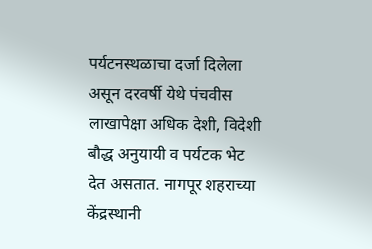पर्यटनस्थळाचा दर्जा दिलेला असून दरवर्षी येथे पंचवीस लाखापेक्षा अधिक देशी, विदेशी बौद्ध अनुयायी व पर्यटक भेट देत असतात. नागपूर शहराच्या केंद्रस्थानी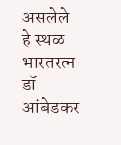असलेले हे स्थळ भारतरत्न डॉ आंबेडकर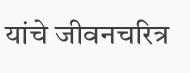यांचे जीवनचरित्र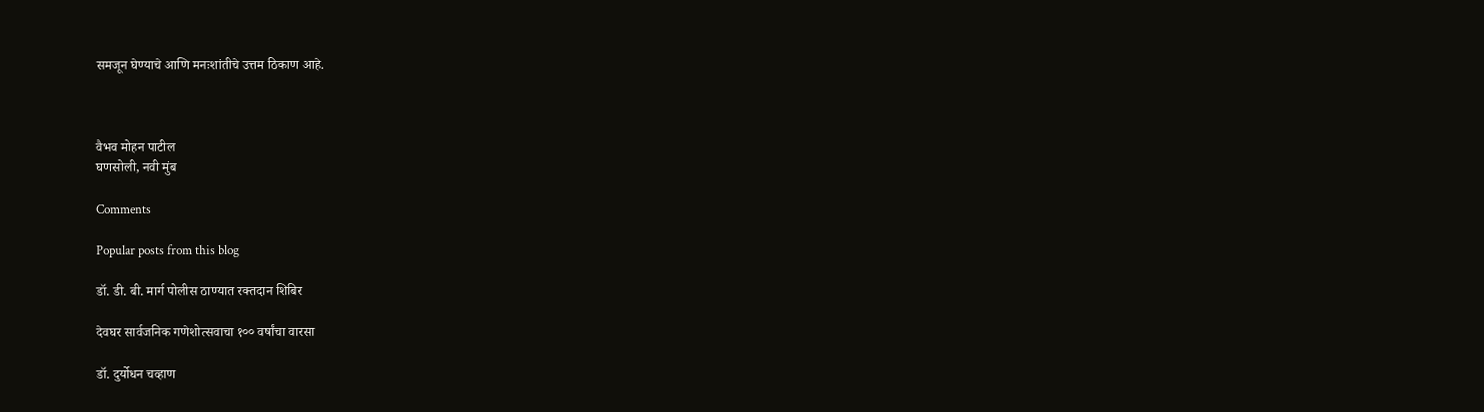समजून घेण्याचे आणि मनःशांतीचे उत्तम ठिकाण आहे.



वैभव मोहन पाटील
घणसोली, नवी मुंब

Comments

Popular posts from this blog

डॉ. डी. बी. मार्ग पोलीस ठाण्यात रक्तदान शिबिर

देवघर सार्वजनिक गणेशोत्सवाचा १०० वर्षांचा वारसा

डॉ. दुर्योधन चव्हाण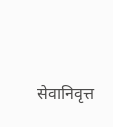सेवानिवृत्त